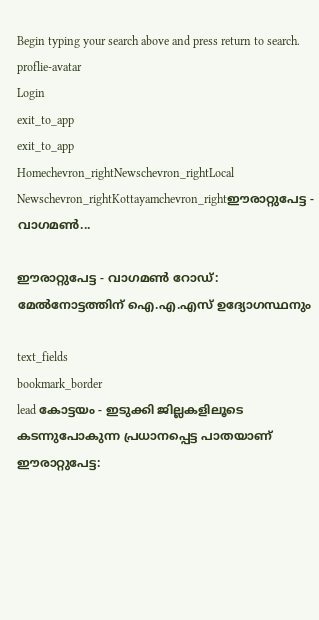Begin typing your search above and press return to search.
proflie-avatar
Login
exit_to_app
exit_to_app
Homechevron_rightNewschevron_rightLocal Newschevron_rightKottayamchevron_rightഈരാറ്റുപേട്ട - വാഗമണ്‍...

ഈരാറ്റുപേട്ട - വാഗമണ്‍ റോഡ്: മേൽനോട്ടത്തിന് ഐ.എ.എസ് ഉദ്യോഗസ്ഥനും

text_fields
bookmark_border
lead കോട്ടയം - ഇടുക്കി ജില്ലകളിലൂടെ കടന്നുപോകുന്ന പ്രധാനപ്പെട്ട പാതയാണ് ഈരാറ്റുപേട്ട: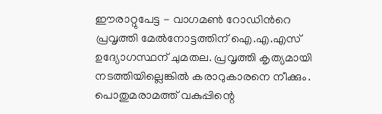ഈരാറ്റുപേട്ട - വാഗമണ്‍ റോഡിന്‍റെ പ്രവൃത്തി മേൽനോട്ടത്തിന് ഐ.എ.എസ് ഉദ്യോഗസ്ഥന് ചുമതല. പ്രവൃത്തി കൃത്യമായി നടത്തിയില്ലെങ്കിൽ കരാറുകാരനെ നീക്കും. പൊതുമരാമത്ത് വകുപ്പിന്റെ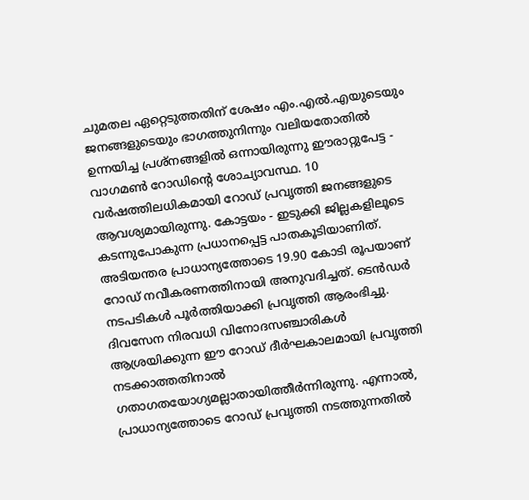ചുമതല ഏറ്റെടുത്തതിന് ശേഷം എം.എൽ.എയുടെയും ജനങ്ങളുടെയും ഭാഗത്തുനിന്നും വലിയതോതിൽ ഉന്നയിച്ച പ്രശ്നങ്ങളിൽ ഒന്നായിരുന്നു ഈരാറ്റുപേട്ട - വാഗമണ്‍ റോഡിന്റെ ശോച്യാവസ്ഥ. 10 വര്‍ഷത്തിലധികമായി റോഡ് പ്രവൃത്തി ജനങ്ങളുടെ ആവശ്യമായിരുന്നു. കോട്ടയം - ഇടുക്കി ജില്ലകളിലൂടെ കടന്നുപോകുന്ന പ്രധാനപ്പെട്ട പാതകൂടിയാണിത്. അടിയന്തര പ്രാധാന്യത്തോടെ 19.90 കോടി രൂപയാണ് റോഡ് നവീകരണത്തിനായി അനുവദിച്ചത്. ടെൻഡര്‍ നടപടികള്‍ പൂര്‍ത്തിയാക്കി പ്രവൃത്തി ആരംഭിച്ചു. ദിവസേന നിരവധി വിനോദസഞ്ചാരികള്‍ ആശ്രയിക്കുന്ന ഈ റോഡ് ദീര്‍ഘകാലമായി പ്രവൃത്തി നടക്കാത്തതിനാല്‍ ഗതാഗതയോഗ്യമല്ലാതായിത്തീര്‍ന്നിരുന്നു. എന്നാൽ, പ്രാധാന്യത്തോടെ റോഡ് പ്രവൃത്തി നടത്തുന്നതിൽ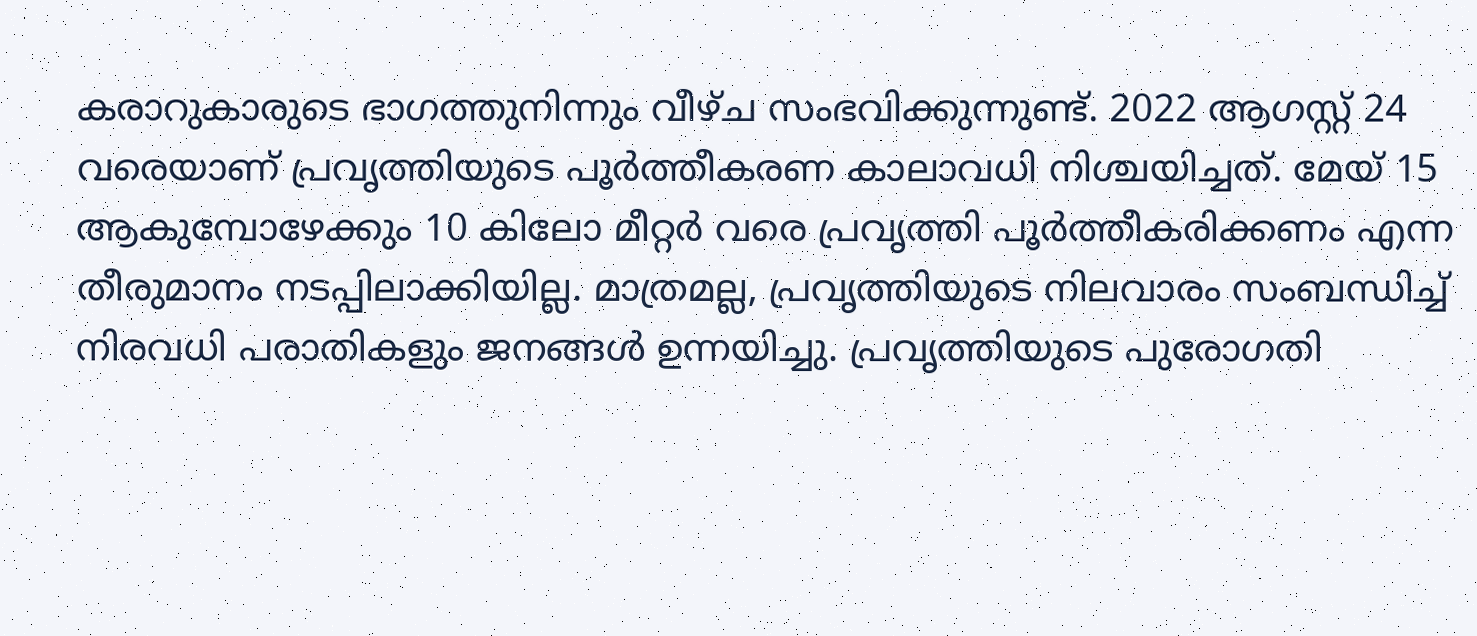കരാറുകാരുടെ ഭാഗത്തുനിന്നും വീഴ്ച സംഭവിക്കുന്നുണ്ട്. 2022 ആഗസ്റ്റ് 24 വരെയാണ് പ്രവൃത്തിയുടെ പൂർത്തീകരണ കാലാവധി നിശ്ചയിച്ചത്. മേയ് 15 ആകുമ്പോഴേക്കും 10 കിലോ മീറ്റർ വരെ പ്രവൃത്തി പൂർത്തീകരിക്കണം എന്ന തീരുമാനം നടപ്പിലാക്കിയില്ല. മാത്രമല്ല, പ്രവൃത്തിയുടെ നിലവാരം സംബന്ധിച്ച് നിരവധി പരാതികളും ജനങ്ങൾ ഉന്നയിച്ചു. പ്രവൃത്തിയുടെ പുരോഗതി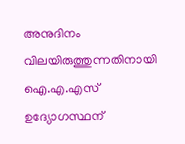അനുദിനം വിലയിരുത്തുന്നതിനായി ഐ.എ.എസ് ഉദ്യോഗസ്ഥന്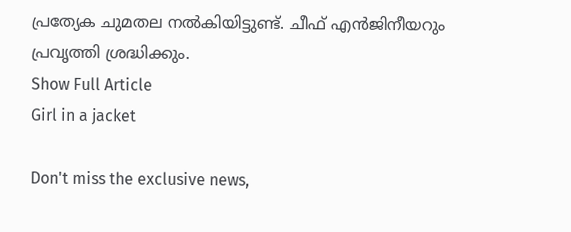പ്രത്യേക ചുമതല നൽകിയിട്ടുണ്ട്. ചീഫ് എൻജിനീയറും പ്രവൃത്തി ശ്രദ്ധിക്കും.
Show Full Article
Girl in a jacket

Don't miss the exclusive news,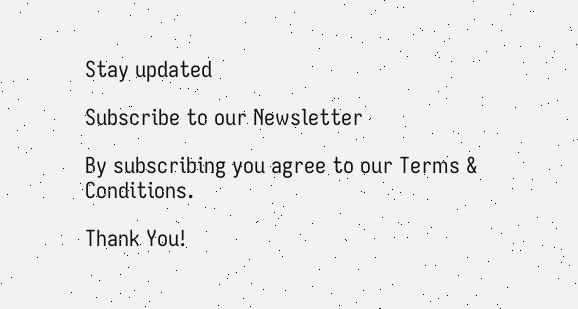Stay updated

Subscribe to our Newsletter

By subscribing you agree to our Terms & Conditions.

Thank You!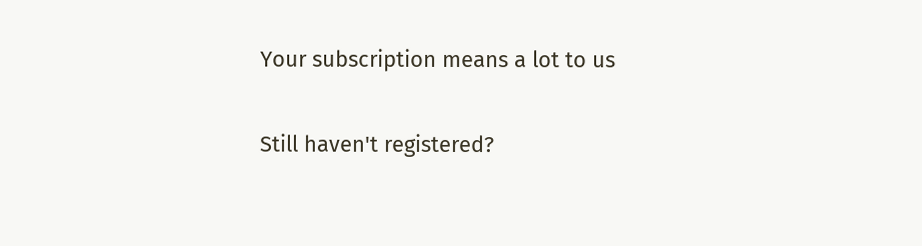Your subscription means a lot to us

Still haven't registered?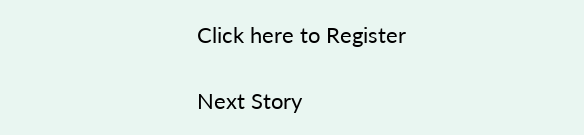Click here to Register

Next Story